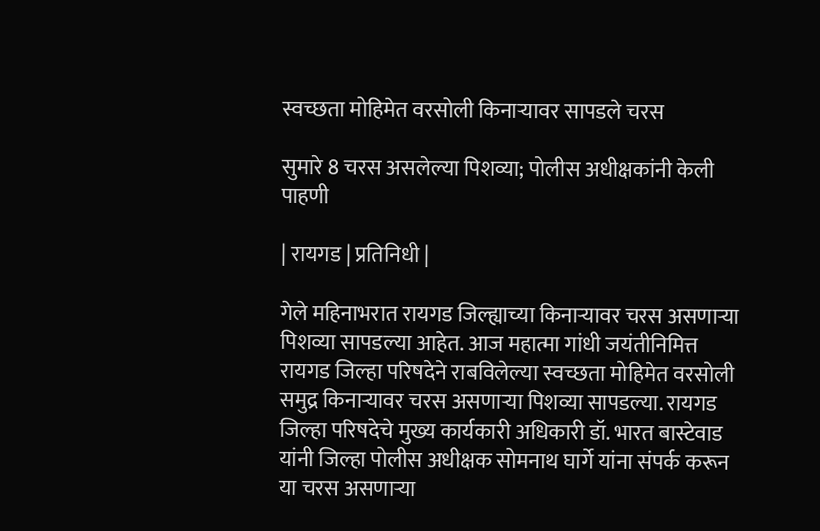स्वच्छता मोहिमेत वरसोली किनाऱ्यावर सापडले चरस

सुमारे 8 चरस असलेल्या पिशव्या; पोलीस अधीक्षकांनी केली पाहणी

| रायगड | प्रतिनिधी |

गेले महिनाभरात रायगड जिल्ह्याच्या किनाऱ्यावर चरस असणाऱ्या पिशव्या सापडल्या आहेत. आज महात्मा गांधी जयंतीनिमित्त रायगड जिल्हा परिषदेने राबविलेल्या स्वच्छता मोहिमेत वरसोली समुद्र किनाऱ्यावर चरस असणाऱ्या पिशव्या सापडल्या. रायगड जिल्हा परिषदेचे मुख्य कार्यकारी अधिकारी डॉ. भारत बास्टेवाड यांनी जिल्हा पोलीस अधीक्षक सोमनाथ घार्गे यांना संपर्क करून या चरस असणाऱ्या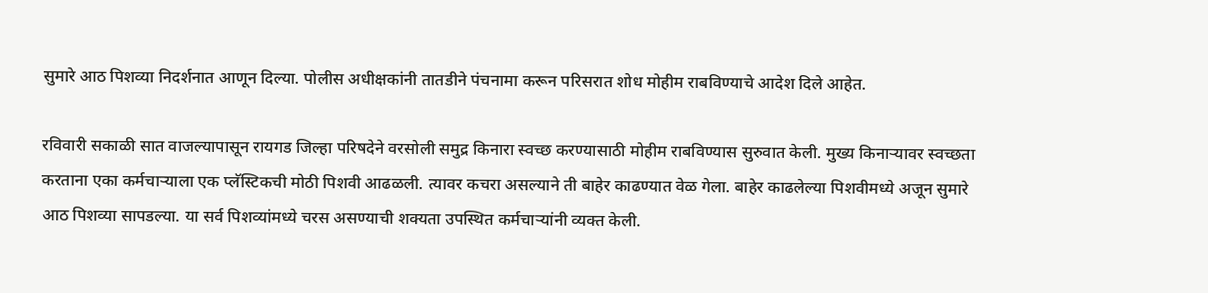सुमारे आठ पिशव्या निदर्शनात आणून दिल्या. पोलीस अधीक्षकांनी तातडीने पंचनामा करून परिसरात शोध मोहीम राबविण्याचे आदेश दिले आहेत.

रविवारी सकाळी सात वाजल्यापासून रायगड जिल्हा परिषदेने वरसोली समुद्र किनारा स्वच्छ करण्यासाठी मोहीम राबविण्यास सुरुवात केली. मुख्य किनाऱ्यावर स्वच्छता करताना एका कर्मचाऱ्याला एक प्लॅस्टिकची मोठी पिशवी आढळली. त्यावर कचरा असल्याने ती बाहेर काढण्यात वेळ गेला. बाहेर काढलेल्या पिशवीमध्ये अजून सुमारे आठ पिशव्या सापडल्या. या सर्व पिशव्यांमध्ये चरस असण्याची शक्यता उपस्थित कर्मचाऱ्यांनी व्यक्त केली.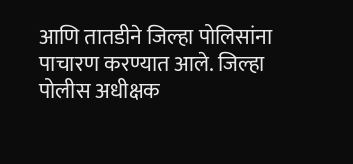आणि तातडीने जिल्हा पोलिसांना पाचारण करण्यात आले. जिल्हा पोलीस अधीक्षक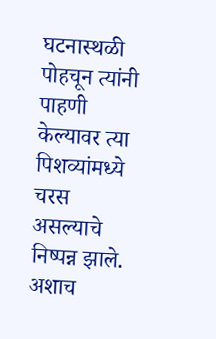घटनास्थळी पोहचून त्यांनी पाहणी केल्यावर त्या पिशव्यांमध्ये चरस असल्याचे निष्पन्न झाले. अशाच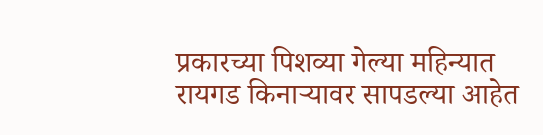प्रकारच्या पिशव्या गेल्या महिन्यात रायगड किनाऱ्यावर सापडल्या आहेत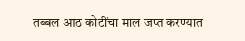तब्बल आठ कोटींचा माल जप्त करण्यात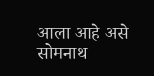आला आहे असे सोमनाथ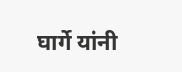घार्गे यांनी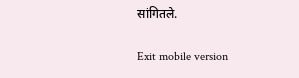सांगितले.

Exit mobile version